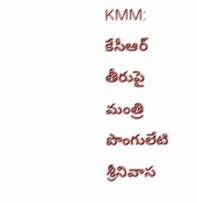KMM: కేసీఆర్ తీరుపై మంత్రి పొంగులేటి శ్రీనివాస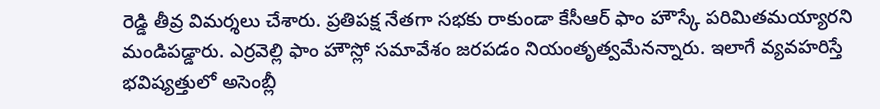రెడ్డి తీవ్ర విమర్శలు చేశారు. ప్రతిపక్ష నేతగా సభకు రాకుండా కేసీఆర్ ఫాం హౌస్కే పరిమితమయ్యారని మండిపడ్డారు. ఎర్రవెల్లి ఫాం హౌస్లో సమావేశం జరపడం నియంతృత్వమేనన్నారు. ఇలాగే వ్యవహరిస్తే భవిష్యత్తులో అసెంబ్లీ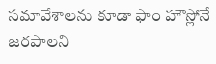సమావేశాలను కూడా ఫాం హౌస్లోనే జరపాలని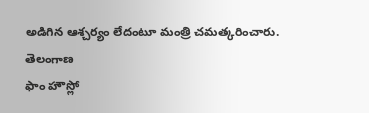అడిగిన ఆశ్చర్యం లేదంటూ మంత్రి చమత్కరించారు.
తెలంగాణ
ఫాం హౌస్లో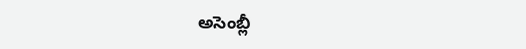అసెంబ్లీ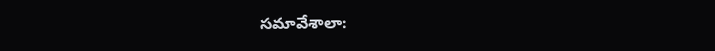సమావేశాలా: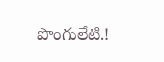పొంగులేటి.!